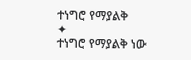ተነግሮ የማያልቅ
✦
ተነግሮ የማያልቅ ነው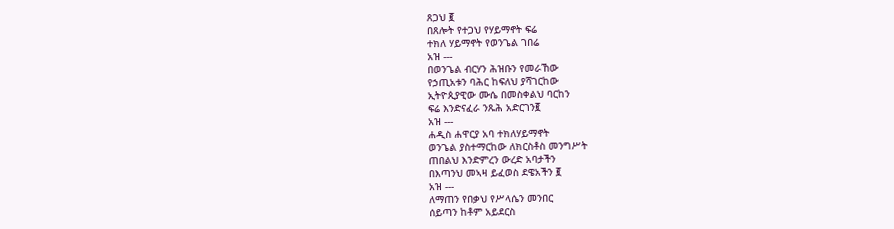ጸጋህ ፪
በጸሎት የተጋህ የሃይማኖት ፍሬ
ተክለ ሃይማኖት የወንጌል ገበሬ
አዝ ---
በወንጌል ብርሃን ሕዝቡን የመራኸው
የኃጢአቱን ባሕር ከፍለህ ያሻገርከው
ኢትዮጲያዊው ሙሴ በመስቀልህ ባርከን
ፍሬ እንድናፈራ ንጹሕ አድርገን፪
አዝ ---
ሐዲስ ሐዋርያ አባ ተክለሃይማኖት
ወንጌል ያስተማርከው ለክርስቶስ መንግሥት
ጠበልህ እንድምረን ውረድ አባታችን
በእጣንህ መኣዛ ይፈወስ ደዌአችን ፪
አዝ ---
ለማጠን የበቃህ የሥላሴን መንበር
ሰይጣን ከቶም አይደርስ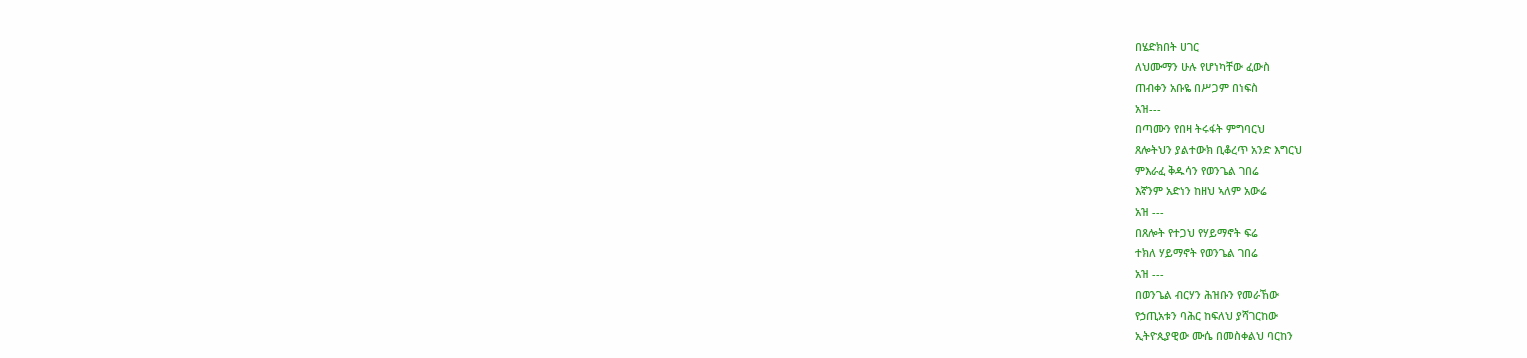በሄድክበት ሀገር
ለህሙማን ሁሉ የሆነካቸው ፈውስ
ጠብቀን አቡዬ በሥጋም በነፍስ
አዝ---
በጣሙን የበዛ ትሩፋት ምግባርህ
ጸሎትህን ያልተውክ ቢቆረጥ አንድ እግርህ
ምእራፈ ቅዱሳን የወንጌል ገበሬ
እኛንም አድነን ከዘህ ኣለም አውሬ
አዝ ---
በጸሎት የተጋህ የሃይማኖት ፍሬ
ተክለ ሃይማኖት የወንጌል ገበሬ
አዝ ---
በወንጌል ብርሃን ሕዝቡን የመራኸው
የኃጢአቱን ባሕር ከፍለህ ያሻገርከው
ኢትዮጲያዊው ሙሴ በመስቀልህ ባርከን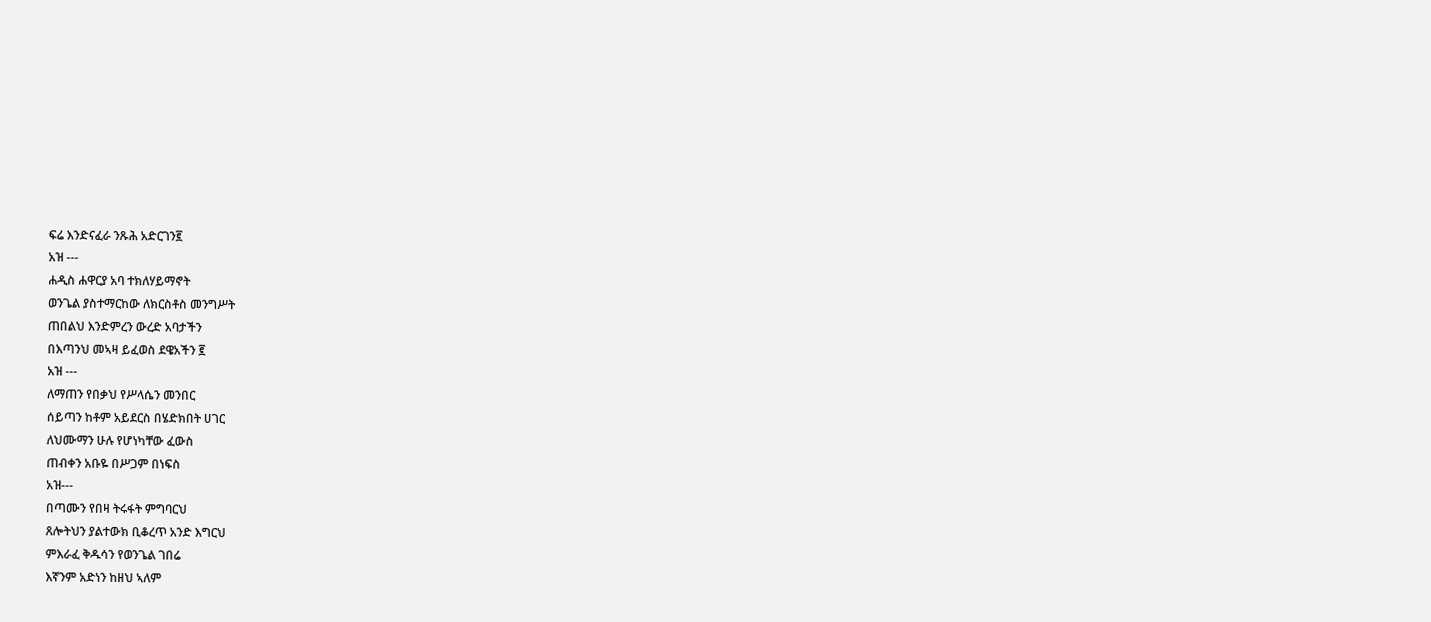ፍሬ እንድናፈራ ንጹሕ አድርገን፪
አዝ ---
ሐዲስ ሐዋርያ አባ ተክለሃይማኖት
ወንጌል ያስተማርከው ለክርስቶስ መንግሥት
ጠበልህ እንድምረን ውረድ አባታችን
በእጣንህ መኣዛ ይፈወስ ደዌአችን ፪
አዝ ---
ለማጠን የበቃህ የሥላሴን መንበር
ሰይጣን ከቶም አይደርስ በሄድክበት ሀገር
ለህሙማን ሁሉ የሆነካቸው ፈውስ
ጠብቀን አቡዬ በሥጋም በነፍስ
አዝ---
በጣሙን የበዛ ትሩፋት ምግባርህ
ጸሎትህን ያልተውክ ቢቆረጥ አንድ እግርህ
ምእራፈ ቅዱሳን የወንጌል ገበሬ
እኛንም አድነን ከዘህ ኣለም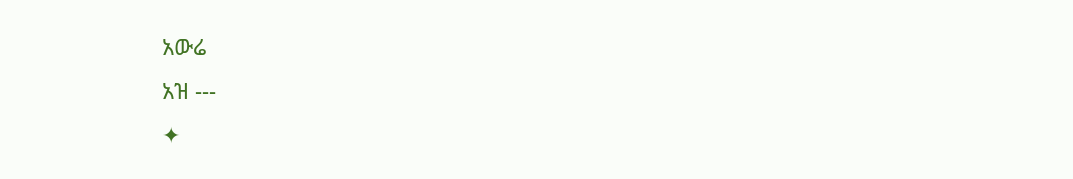አውሬ
አዝ ---
✦